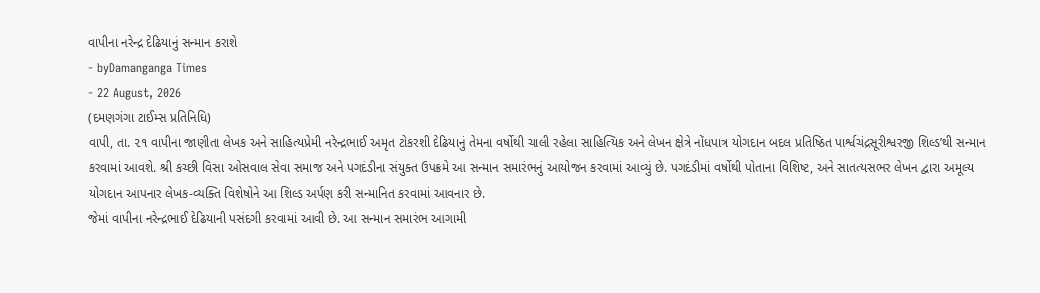વાપીના નરેન્દ્ર દેઢિયાનું સન્માન કરાશે
- byDamanganga Times
- 22 August, 2026
(દમણગંગા ટાઈમ્સ પ્રતિનિધિ)
વાપી, તા. ૨૧ વાપીના જાણીતા લેખક અને સાહિત્યપ્રેમી નરેન્દ્રભાઈ અમૃત ટોકરશી દેઢિયાનું તેમના વર્ષોથી ચાલી રહેલા સાહિત્યિક અને લેખન ક્ષેત્રે નોંધપાત્ર યોગદાન બદલ પ્રતિષ્ઠિત પાર્શ્વચંદ્રસૂરીશ્વરજી શિલ્ડ’થી સન્માન કરવામાં આવશે. શ્રી કચ્છી વિસા ઓસવાલ સેવા સમાજ અને પગદંડીના સંયુક્ત ઉપક્રમે આ સન્માન સમારંભનું આયોજન કરવામાં આવ્યું છે. પગદંડીમાં વર્ષોથી પોતાના વિશિષ્ટ, અને સાતત્યસભર લેખન દ્વારા અમૂલ્ય યોગદાન આપનાર લેખક-વ્યક્તિ વિશેષોને આ શિલ્ડ અર્પણ કરી સન્માનિત કરવામાં આવનાર છે.
જેમાં વાપીના નરેન્દ્રભાઈ દેઢિયાની પસંદગી કરવામાં આવી છે. આ સન્માન સમારંભ આગામી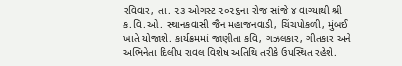રવિવાર, તા. ૨૩ ઓગસ્ટ ૨૦૨૬ના રોજ સાંજે ૪ વાગ્યાથી શ્રી ક.વિ.ઓ. સ્થાનકવાસી જૈન મહાજનવાડી, ચિંચપોકળી, મુંબઈ ખાતે યોજાશે. કાર્યક્રમમાં જાણીતા કવિ, ગઝલકાર, ગીતકાર અને અભિનેતા દિલીપ રાવલ વિશેષ અતિથિ તરીકે ઉપસ્થિત રહેશે.